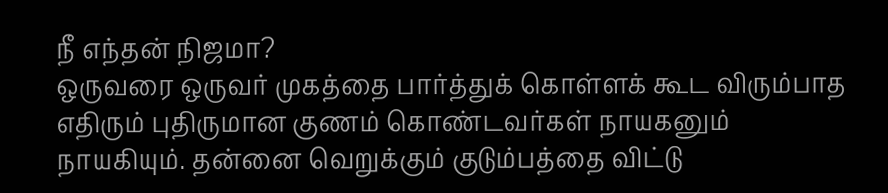நீ எந்தன் நிஜமா?
ஒருவரை ஒருவர் முகத்தை பார்த்துக் கொள்ளக் கூட விரும்பாத எதிரும் புதிருமான குணம் கொண்டவர்கள் நாயகனும் நாயகியும். தன்னை வெறுக்கும் குடும்பத்தை விட்டு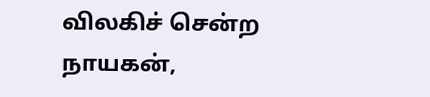விலகிச் சென்ற நாயகன்,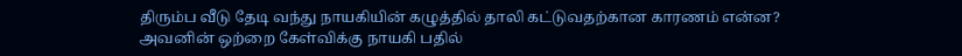திரும்ப வீடு தேடி வந்து நாயகியின் கழுத்தில் தாலி கட்டுவதற்கான காரணம் என்ன? அவனின் ஒற்றை கேள்விக்கு நாயகி பதில்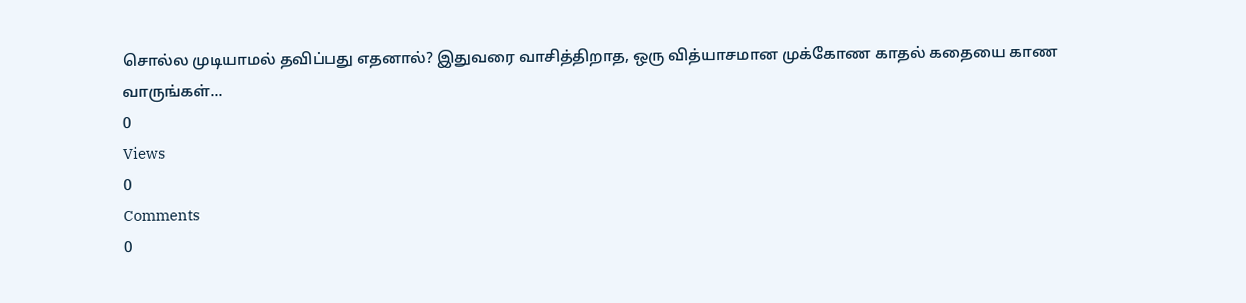சொல்ல முடியாமல் தவிப்பது எதனால்? இதுவரை வாசித்திறாத, ஒரு வித்யாசமான முக்கோண காதல் கதையை காண வாருங்கள்...
0
Views
0
Comments
0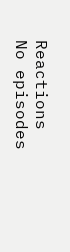Reactions
No episodes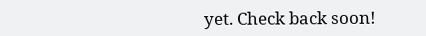yet. Check back soon!